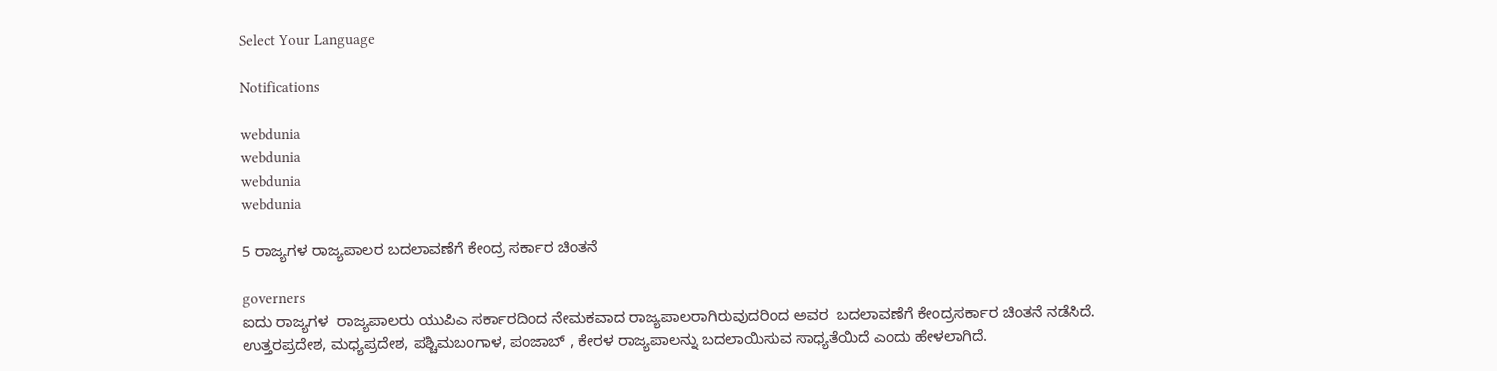Select Your Language

Notifications

webdunia
webdunia
webdunia
webdunia

5 ರಾಜ್ಯಗಳ ರಾಜ್ಯಪಾಲರ ಬದಲಾವಣೆಗೆ ಕೇಂದ್ರ ಸರ್ಕಾರ ಚಿಂತನೆ

governers
ಐದು ರಾಜ್ಯಗಳ  ರಾಜ್ಯಪಾಲರು ಯುಪಿಎ ಸರ್ಕಾರದಿಂದ ನೇಮಕವಾದ ರಾಜ್ಯಪಾಲರಾಗಿರುವುದರಿಂದ ಅವರ  ಬದಲಾವಣೆಗೆ ಕೇಂದ್ರಸರ್ಕಾರ ಚಿಂತನೆ ನಡೆಸಿದೆ.  ಉತ್ತರಪ್ರದೇಶ, ಮಧ್ಯಪ್ರದೇಶ, ಪಶ್ಚಿಮಬಂಗಾಳ, ಪಂಜಾಬ್ , ಕೇರಳ ರಾಜ್ಯಪಾಲನ್ನು ಬದಲಾಯಿಸುವ ಸಾಧ್ಯತೆಯಿದೆ ಎಂದು ಹೇಳಲಾಗಿದೆ.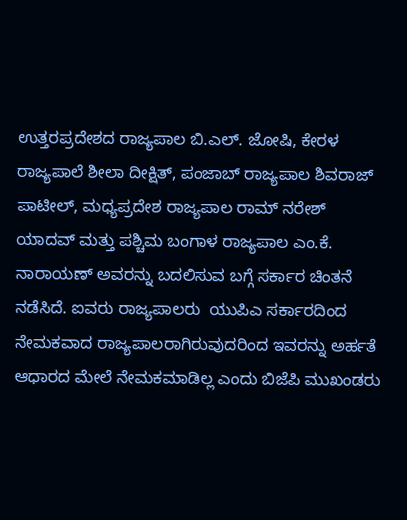ಉತ್ತರಪ್ರದೇಶದ ರಾಜ್ಯಪಾಲ ಬಿ.ಎಲ್. ಜೋಷಿ, ಕೇರಳ ರಾಜ್ಯಪಾಲೆ ಶೀಲಾ ದೀಕ್ಷಿತ್, ಪಂಜಾಬ್ ರಾಜ್ಯಪಾಲ ಶಿವರಾಜ್ ಪಾಟೀಲ್, ಮಧ್ಯಪ್ರದೇಶ ರಾಜ್ಯಪಾಲ ರಾಮ್ ನರೇಶ್ ಯಾದವ್ ಮತ್ತು ಪಶ್ಚಿಮ ಬಂಗಾಳ ರಾಜ್ಯಪಾಲ ಎಂ.ಕೆ. ನಾರಾಯಣ್ ಅವರನ್ನು ಬದಲಿಸುವ ಬಗ್ಗೆ ಸರ್ಕಾರ ಚಿಂತನೆ ನಡೆಸಿದೆ. ಐವರು ರಾಜ್ಯಪಾಲರು  ಯುಪಿಎ ಸರ್ಕಾರದಿಂದ ನೇಮಕವಾದ ರಾಜ್ಯಪಾಲರಾಗಿರುವುದರಿಂದ ಇವರನ್ನು ಅರ್ಹತೆ ಆಧಾರದ ಮೇಲೆ ನೇಮಕಮಾಡಿಲ್ಲ ಎಂದು ಬಿಜೆಪಿ ಮುಖಂಡರು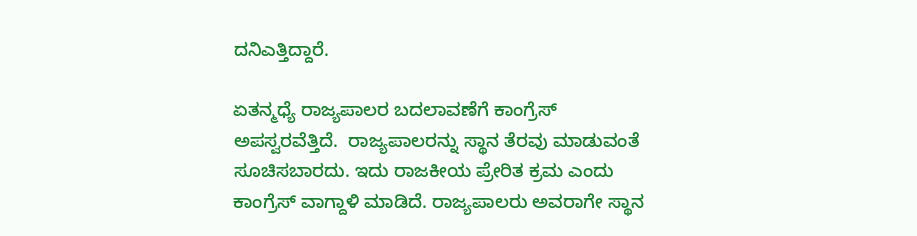ದನಿಎತ್ತಿದ್ದಾರೆ.

ಏತನ್ಮಧ್ಯೆ ರಾಜ್ಯಪಾಲರ ಬದಲಾವಣೆಗೆ ಕಾಂಗ್ರೆಸ್ ಅಪಸ್ವರವೆತ್ತಿದೆ.  ರಾಜ್ಯಪಾಲರನ್ನು ಸ್ಥಾನ ತೆರವು ಮಾಡುವಂತೆ ಸೂಚಿಸಬಾರದು. ಇದು ರಾಜಕೀಯ ಪ್ರೇರಿತ ಕ್ರಮ ಎಂದು ಕಾಂಗ್ರೆಸ್ ವಾಗ್ದಾಳಿ ಮಾಡಿದೆ. ರಾಜ್ಯಪಾಲರು ಅವರಾಗೇ ಸ್ಥಾನ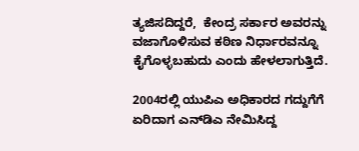ತ್ಯಜಿಸದಿದ್ದರೆ,  ಕೇಂದ್ರ ಸರ್ಕಾರ ಅವರನ್ನು ವಜಾಗೊಳಿಸುವ ಕಠಿಣ ನಿರ್ಧಾರವನ್ನೂ ಕೈಗೊಳ್ಳಬಹುದು ಎಂದು ಹೇಳಲಾಗುತ್ತಿದೆ.

2004ರಲ್ಲಿ ಯುಪಿಎ ಅಧಿಕಾರದ ಗದ್ದುಗೆಗೆ ಏರಿದಾಗ ಎನ್‌ಡಿಎ ನೇಮಿಸಿದ್ದ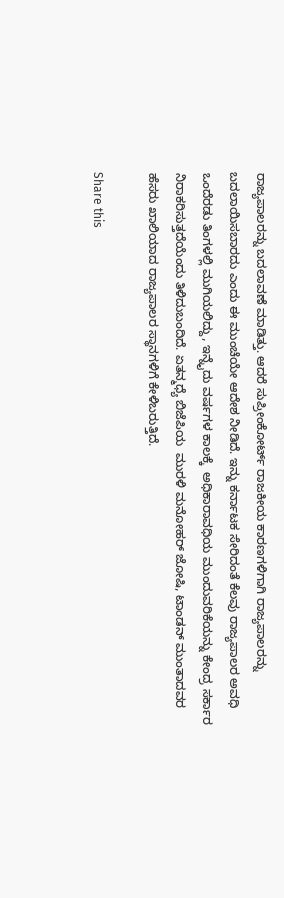ರಾಜ್ಯಪಾಲರನ್ನು ಬದಲಾವಣೆ ಮಾಡಿತ್ತು. ಆದರೆ ಸುಪ್ರೀಂಕೋರ್ಟ್ ರಾಜಕೀಯ ಕಾರಣಗಳಿಗಾಗಿ ರಾಜ್ಯಪಾಲರನ್ನು ಬದಲಾಯಿಸಬಾರದು ಎಂದು ಈ ಮುಂಚೆಯೇ ಆದೇಶ ನೀಡಿದೆ. ಇನ್ನು ಕರ್ನಾಟಕ ಸೇರಿದಂತೆ ಕೆಲವು ರಾಜ್ಯಪಾಲರ ಅವಧಿ ಒಂದೆರಡು ತಿಂಗಳಲ್ಲಿ ಮುಗಿಯಲಿದ್ದು, ಇನ್ನೈದು ವರ್ಷಗಳ ಕಾಲಕ್ಕೆ  ಅಧಿಕಾರಾವಧಿಯ ಮುಂದುವರಿಕೆಯನ್ನು ಕೇಂದ್ರ ಸರ್ಕಾರ ನಿರಾಕರಿಸುತ್ತದೆಯೆಂದು ತಿಳಿದುಬಂದಿದೆ. ಏತನ್ಮಧ್ಯೆ ಬಿಜೆಪಿಯ  ಮುರಳಿ ಮನೋಹರ್ ಜೋಷಿ, ಟಾಂಡನ್ ಮುಂತಾದವರ ಹೆಸರು ಖಾಲಿಯಾದ ರಾಜ್ಯಪಾಲರ ಸ್ಥಾನಗಳಿಗೆ ಕೇಳಿಬರುತ್ತಿದೆ.

Share this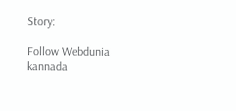Story:

Follow Webdunia kannada